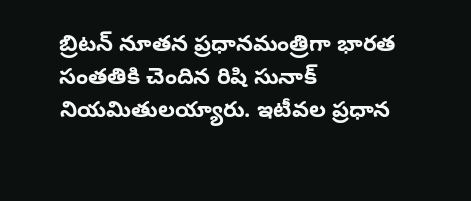బ్రిటన్ నూతన ప్రధానమంత్రిగా భారత సంతతికి చెందిన రిషి సునాక్ నియమితులయ్యారు. ఇటీవల ప్రధాన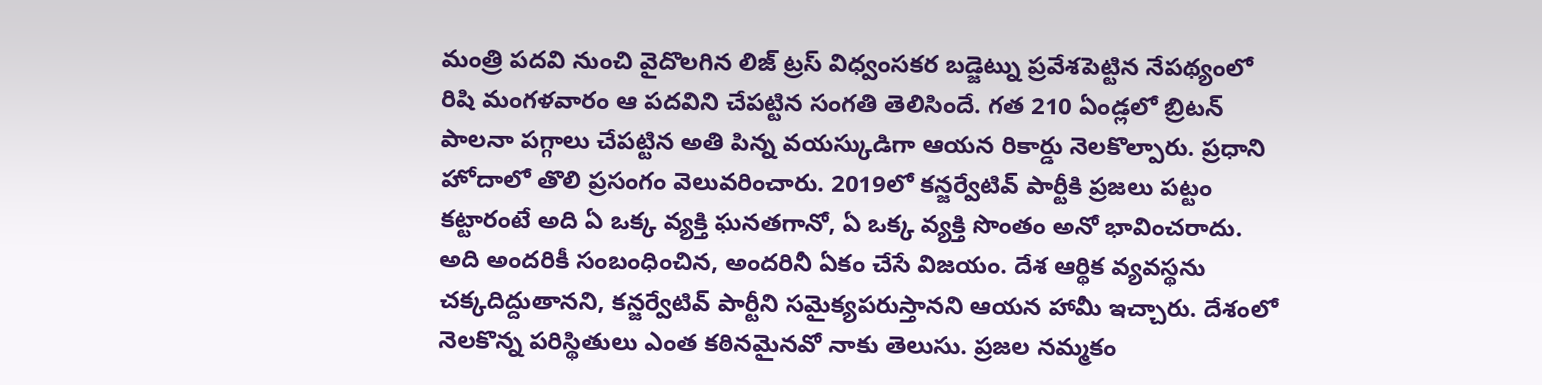మంత్రి పదవి నుంచి వైదొలగిన లిజ్ ట్రస్ విధ్వంసకర బడ్జెట్ను ప్రవేశపెట్టిన నేపథ్యంలో రిషి మంగళవారం ఆ పదవిని చేపట్టిన సంగతి తెలిసిందే. గత 210 ఏండ్లలో బ్రిటన్ పాలనా పగ్గాలు చేపట్టిన అతి పిన్న వయస్కుడిగా ఆయన రికార్డు నెలకొల్పారు. ప్రధాని హోదాలో తొలి ప్రసంగం వెలువరించారు. 2019లో కన్జర్వేటివ్ పార్టీకి ప్రజలు పట్టం కట్టారంటే అది ఏ ఒక్క వ్యక్తి ఘనతగానో, ఏ ఒక్క వ్యక్తి సొంతం అనో భావించరాదు. అది అందరికీ సంబంధించిన, అందరినీ ఏకం చేసే విజయం. దేశ ఆర్థిక వ్యవస్థను చక్కదిద్దుతానని, కన్జర్వేటివ్ పార్టీని సమైక్యపరుస్తానని ఆయన హామీ ఇచ్చారు. దేశంలో నెలకొన్న పరిస్థితులు ఎంత కఠినమైనవో నాకు తెలుసు. ప్రజల నమ్మకం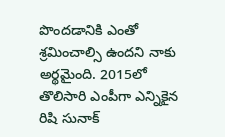పొందడానికి ఎంతో శ్రమించాల్సి ఉందని నాకు అర్థమైంది. 2015లో తొలిసారి ఎంపీగా ఎన్నికైన రిషి సునాక్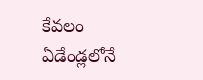కేవలం ఏడేండ్లలోనే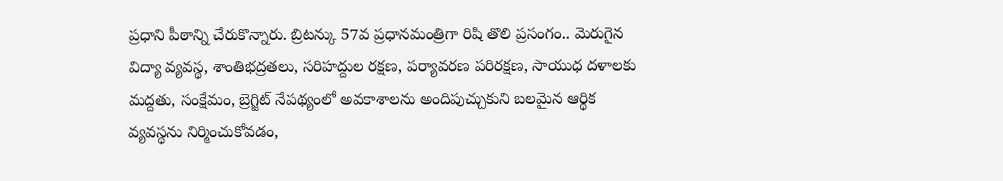ప్రధాని పీఠాన్ని చేరుకొన్నారు. బ్రిటన్కు 57వ ప్రధానమంత్రిగా రిషి తొలి ప్రసంగం.. మెరుగైన విద్యా వ్యవస్థ, శాంతిభద్రతలు, సరిహద్దుల రక్షణ, పర్యావరణ పరిరక్షణ, సాయుధ దళాలకు మద్దతు, సంక్షేమం, బ్రెగ్జిట్ నేపథ్యంలో అవకాశాలను అందిపుచ్చుకుని బలమైన ఆర్థిక వ్యవస్థను నిర్మించుకోవడం,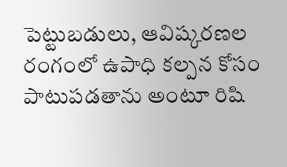పెట్టుబడులు, ఆవిష్కరణల రంగంలో ఉపాధి కల్పన కోసం పాటుపడతాను అంటూ రిషి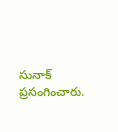సునాక్ ప్రసంగించారు.